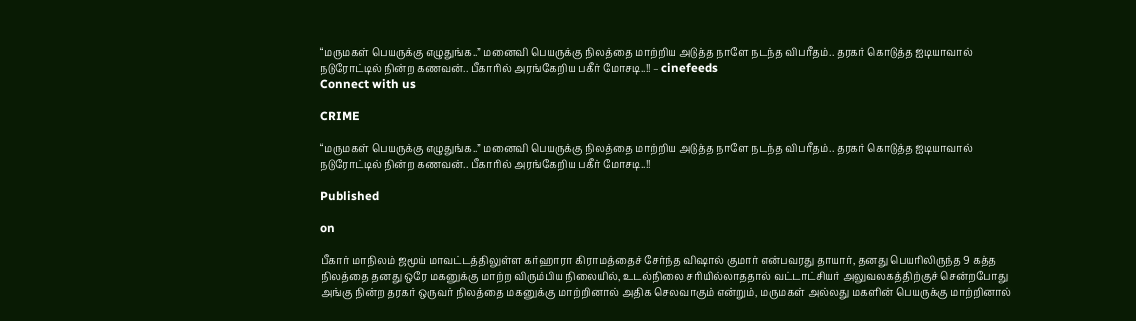“மருமகள் பெயருக்கு எழுதுங்க..” மனைவி பெயருக்கு நிலத்தை மாற்றிய அடுத்த நாளே நடந்த விபரீதம்.. தரகர் கொடுத்த ஐடியாவால் நடுரோட்டில் நின்ற கணவன்.. பீகாரில் அரங்கேறிய பகீர் மோசடி..!! – cinefeeds
Connect with us

CRIME

“மருமகள் பெயருக்கு எழுதுங்க..” மனைவி பெயருக்கு நிலத்தை மாற்றிய அடுத்த நாளே நடந்த விபரீதம்.. தரகர் கொடுத்த ஐடியாவால் நடுரோட்டில் நின்ற கணவன்.. பீகாரில் அரங்கேறிய பகீர் மோசடி..!!

Published

on

பீகார் மாநிலம் ஜமூய் மாவட்டத்திலுள்ள கர்ஹாரா கிராமத்தைச் சேர்ந்த விஷால் குமார் என்பவரது தாயார், தனது பெயரிலிருந்த 9 கத்த நிலத்தை தனது ஒரே மகனுக்கு மாற்ற விரும்பிய நிலையில், உடல்நிலை சரியில்லாததால் வட்டாட்சியர் அலுவலகத்திற்குச் சென்றபோது அங்கு நின்ற தரகர் ஒருவர் நிலத்தை மகனுக்கு மாற்றினால் அதிக செலவாகும் என்றும், மருமகள் அல்லது மகளின் பெயருக்கு மாற்றினால்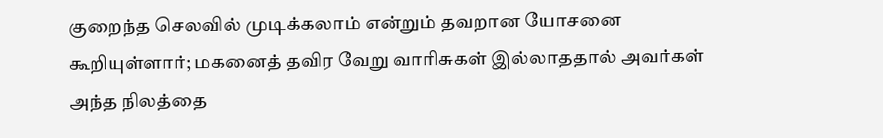குறைந்த செலவில் முடிக்கலாம் என்றும் தவறான யோசனை கூறியுள்ளார்; மகனைத் தவிர வேறு வாரிசுகள் இல்லாததால் அவர்கள் அந்த நிலத்தை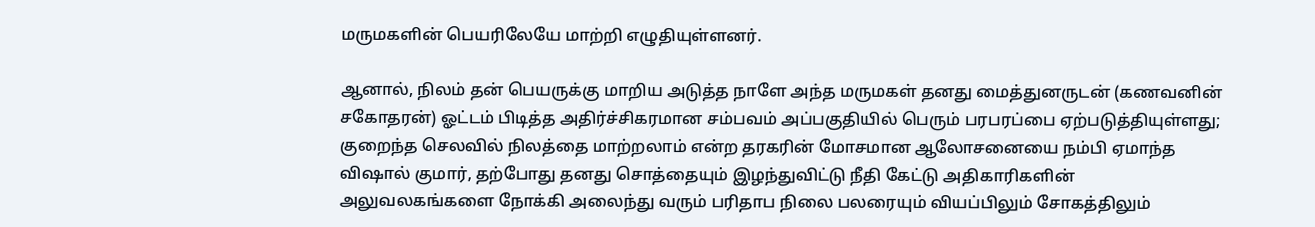மருமகளின் பெயரிலேயே மாற்றி எழுதியுள்ளனர்.

ஆனால், நிலம் தன் பெயருக்கு மாறிய அடுத்த நாளே அந்த மருமகள் தனது மைத்துனருடன் (கணவனின் சகோதரன்) ஓட்டம் பிடித்த அதிர்ச்சிகரமான சம்பவம் அப்பகுதியில் பெரும் பரபரப்பை ஏற்படுத்தியுள்ளது; குறைந்த செலவில் நிலத்தை மாற்றலாம் என்ற தரகரின் மோசமான ஆலோசனையை நம்பி ஏமாந்த விஷால் குமார், தற்போது தனது சொத்தையும் இழந்துவிட்டு நீதி கேட்டு அதிகாரிகளின் அலுவலகங்களை நோக்கி அலைந்து வரும் பரிதாப நிலை பலரையும் வியப்பிலும் சோகத்திலும்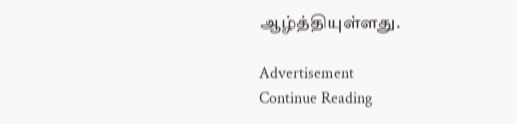ஆழ்த்தியுள்ளது.

Advertisement
Continue Reading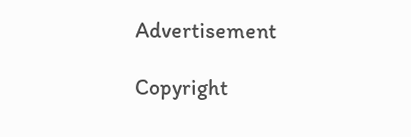Advertisement

Copyright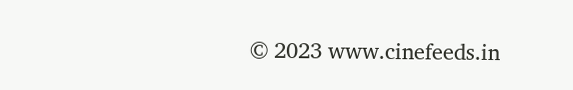© 2023 www.cinefeeds.in